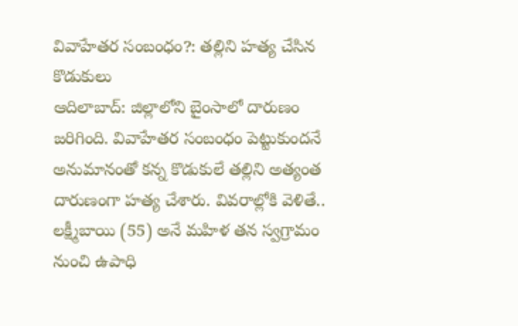వివాహేతర సంబంధం?: తల్లిని హత్య చేసిన కొడుకులు
ఆదిలాబాద్: జిల్లాలోని బైంసాలో దారుణం జరిగింది. వివాహేతర సంబంధం పెట్టుకుందనే అనుమానంతో కన్న కొడుకులే తల్లిని అత్యంత దారుణంగా హత్య చేశారు. వివరాల్లోకి వెళితే.. లక్ష్మీబాయి (55) అనే మహిళ తన స్వగ్రామం నుంచి ఉపాధి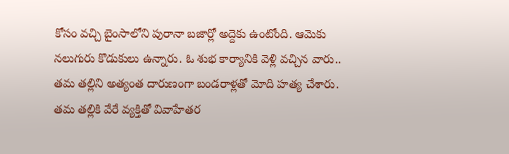కోసం వచ్చి బైంసాలోని పురానా బజార్లో అద్దెకు ఉంటోంది. ఆమెకు నలుగురు కొడుకులు ఉన్నారు. ఓ శుభ కార్యానికి వెళ్లి వచ్చిన వారు.. తమ తల్లిని అత్యంత దారుణంగా బండరాళ్లతో మోది హత్య చేశారు.
తమ తల్లికి వేరే వ్యక్తితో వివాహేతర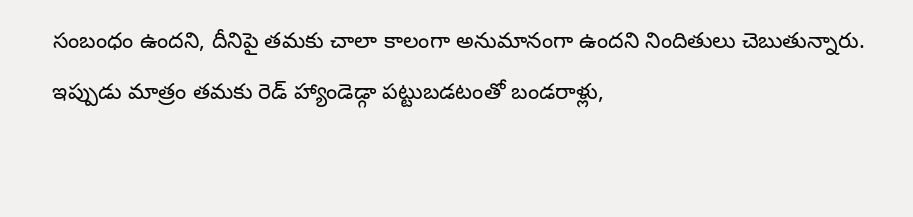సంబంధం ఉందని, దీనిపై తమకు చాలా కాలంగా అనుమానంగా ఉందని నిందితులు చెబుతున్నారు. ఇప్పుడు మాత్రం తమకు రెడ్ హ్యాండెడ్గా పట్టుబడటంతో బండరాళ్లు,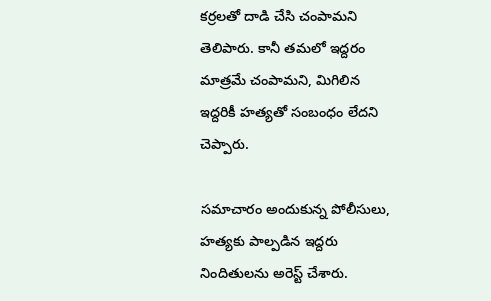కర్రలతో దాడి చేసి చంపామని తెలిపారు. కానీ తమలో ఇద్దరం మాత్రమే చంపామని, మిగిలిన ఇద్దరికీ హత్యతో సంబంధం లేదని చెప్పారు.

సమాచారం అందుకున్న పోలీసులు, హత్యకు పాల్పడిన ఇద్దరు నిందితులను అరెస్ట్ చేశారు.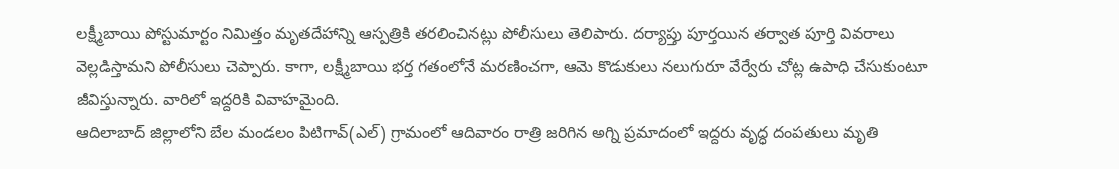లక్ష్మీబాయి పోస్టుమార్టం నిమిత్తం మృతదేహాన్ని ఆస్పత్రికి తరలించినట్లు పోలీసులు తెలిపారు. దర్యాప్తు పూర్తయిన తర్వాత పూర్తి వివరాలు వెల్లడిస్తామని పోలీసులు చెప్పారు. కాగా, లక్ష్మీబాయి భర్త గతంలోనే మరణించగా, ఆమె కొడుకులు నలుగురూ వేర్వేరు చోట్ల ఉపాధి చేసుకుంటూ జీవిస్తున్నారు. వారిలో ఇద్దరికి వివాహమైంది.
ఆదిలాబాద్ జిల్లాలోని బేల మండలం పిటిగావ్(ఎల్) గ్రామంలో ఆదివారం రాత్రి జరిగిన అగ్ని ప్రమాదంలో ఇద్దరు వృద్ధ దంపతులు మృతి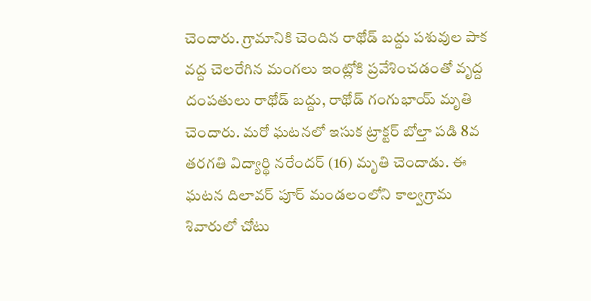చెందారు. గ్రామానికి చెందిన రాథోడ్ బద్దు పశువుల పాక వద్ద చెలరేగిన మంగలు ఇంట్లోకి ప్రవేశించడంతో వృద్ద దంపతులు రాథోడ్ బద్దు, రాథోడ్ గంగుభాయ్ మృతి చెందారు. మరో ఘటనలో ఇసుక ట్రాక్టర్ బోల్తా పడి 8వ తరగతి విద్యార్థి నరేందర్ (16) మృతి చెందాడు. ఈ ఘటన దిలావర్ పూర్ మండలంలోని కాల్వగ్రామ శివారులో చోటు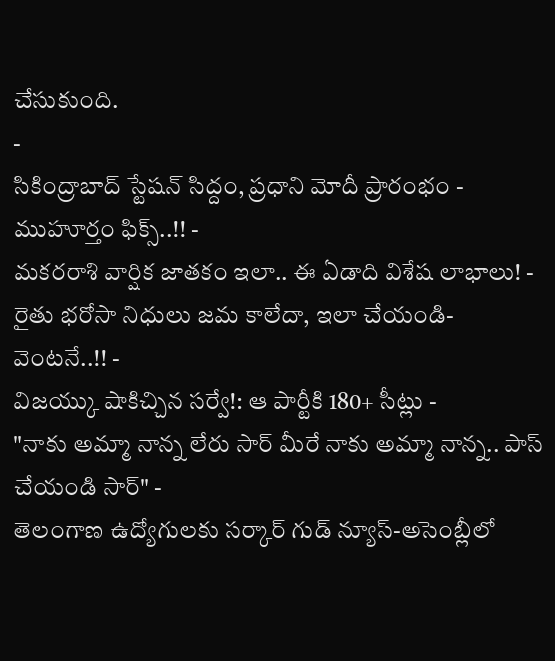చేసుకుంది.
-
సికింద్రాబాద్ స్టేషన్ సిద్దం, ప్రధాని మోదీ ప్రారంభం - ముహూర్తం ఫిక్స్..!! -
మకరరాశి వార్షిక జాతకం ఇలా.. ఈ ఏడాది విశేష లాభాలు! -
రైతు భరోసా నిధులు జమ కాలేదా, ఇలా చేయండి- వెంటనే..!! -
విజయ్కు షాకిచ్చిన సర్వే!: ఆ పార్టీకి 180+ సీట్లు -
"నాకు అమ్మా నాన్న లేరు సార్ మీరే నాకు అమ్మా నాన్న.. పాస్ చేయండి సార్" -
తెలంగాణ ఉద్యోగులకు సర్కార్ గుడ్ న్యూస్-అసెంబ్లీలో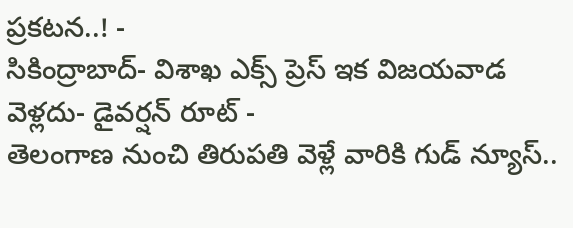ప్రకటన..! -
సికింద్రాబాద్- విశాఖ ఎక్స్ ప్రెస్ ఇక విజయవాడ వెళ్లదు- డైవర్షన్ రూట్ -
తెలంగాణ నుంచి తిరుపతి వెళ్లే వారికి గుడ్ న్యూస్..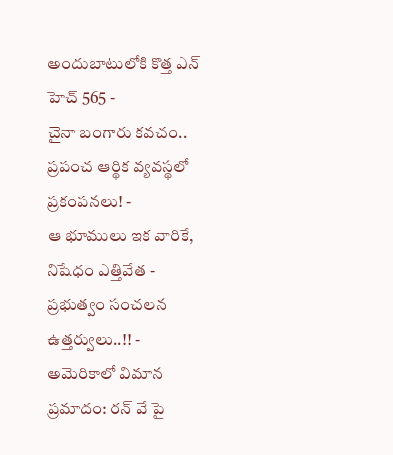అందుబాటులోకి కొత్త ఎన్ హెచ్ 565 -
చైనా బంగారు కవచం.. ప్రపంచ ఆర్థిక వ్యవస్థలో ప్రకంపనలు! -
ఆ భూములు ఇక వారికే, నిషేధం ఎత్తివేత - ప్రభుత్వం సంచలన ఉత్తర్వులు..!! -
అమెరికాలో విమాన ప్రమాదం: రన్ వే పై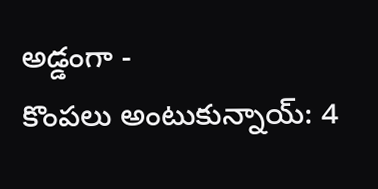అడ్డంగా -
కొంపలు అంటుకున్నాయ్: 4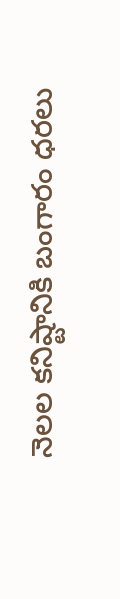నెలల కనిష్టానికి బంగారం ధరలు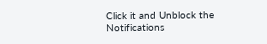Click it and Unblock the Notifications